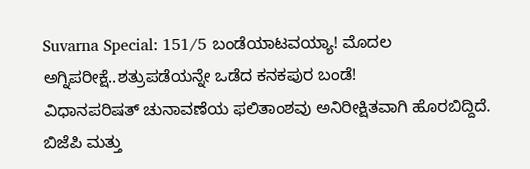Suvarna Special: 151/5 ಬಂಡೆಯಾಟವಯ್ಯಾ! ಮೊದಲ ಅಗ್ನಿಪರೀಕ್ಷೆ..ಶತ್ರುಪಡೆಯನ್ನೇ ಒಡೆದ ಕನಕಪುರ ಬಂಡೆ!
ವಿಧಾನಪರಿಷತ್ ಚುನಾವಣೆಯ ಫಲಿತಾಂಶವು ಅನಿರೀಕ್ಷಿತವಾಗಿ ಹೊರಬಿದ್ದಿದೆ. ಬಿಜೆಪಿ ಮತ್ತು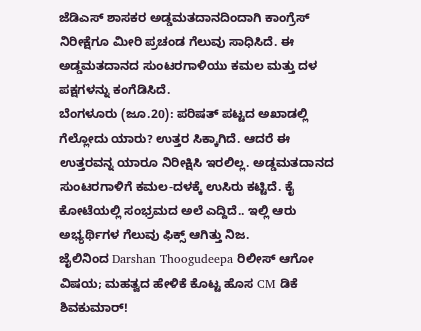ಜೆಡಿಎಸ್ ಶಾಸಕರ ಅಡ್ಡಮತದಾನದಿಂದಾಗಿ ಕಾಂಗ್ರೆಸ್ ನಿರೀಕ್ಷೆಗೂ ಮೀರಿ ಪ್ರಚಂಡ ಗೆಲುವು ಸಾಧಿಸಿದೆ. ಈ ಅಡ್ಡಮತದಾನದ ಸುಂಟರಗಾಳಿಯು ಕಮಲ ಮತ್ತು ದಳ ಪಕ್ಷಗಳನ್ನು ಕಂಗೆಡಿಸಿದೆ.
ಬೆಂಗಳೂರು (ಜೂ.20): ಪರಿಷತ್ ಪಟ್ಟದ ಅಖಾಡಲ್ಲಿ ಗೆಲ್ಲೋದು ಯಾರು? ಉತ್ತರ ಸಿಕ್ಕಾಗಿದೆ. ಆದರೆ ಈ ಉತ್ತರವನ್ನ ಯಾರೂ ನಿರೀಕ್ಷಿಸಿ ಇರಲಿಲ್ಲ. ಅಡ್ಡಮತದಾನದ ಸುಂಟರಗಾಳಿಗೆ ಕಮಲ-ದಳಕ್ಕೆ ಉಸಿರು ಕಟ್ಟಿದೆ. ಕೈ ಕೋಟೆಯಲ್ಲಿ ಸಂಭ್ರಮದ ಅಲೆ ಎದ್ದಿದೆ.. ಇಲ್ಲಿ ಆರು ಅಭ್ಯರ್ಥಿಗಳ ಗೆಲುವು ಫಿಕ್ಸ್ ಆಗಿತ್ತು ನಿಜ.
ಜೈಲಿನಿಂದ Darshan Thoogudeepa ರಿಲೀಸ್ ಆಗೋ ವಿಷಯ; ಮಹತ್ವದ ಹೇಳಿಕೆ ಕೊಟ್ಟ ಹೊಸ CM ಡಿಕೆ ಶಿವಕುಮಾರ್!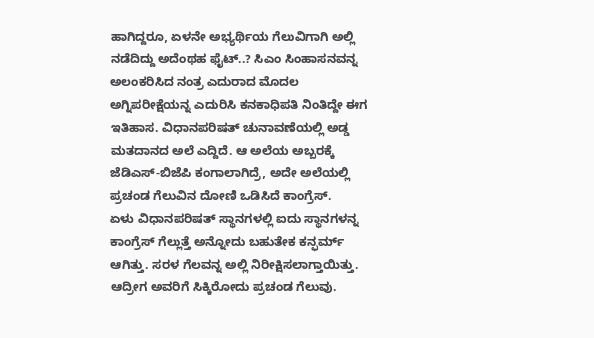ಹಾಗಿದ್ದರೂ, ಏಳನೇ ಅಭ್ಯರ್ಥಿಯ ಗೆಲುವಿಗಾಗಿ ಅಲ್ಲಿ ನಡೆದಿದ್ದು ಅದೆಂಥಹ ಫೈಟ್..? ಸಿಎಂ ಸಿಂಹಾಸನವನ್ನ ಅಲಂಕರಿಸಿದ ನಂತ್ರ ಎದುರಾದ ಮೊದಲ ಅಗ್ನಿಪರೀಕ್ಷೆಯನ್ನ ಎದುರಿಸಿ ಕನಕಾಧಿಪತಿ ನಿಂತಿದ್ದೇ ಈಗ ಇತಿಹಾಸ. ವಿಧಾನಪರಿಷತ್ ಚುನಾವಣೆಯಲ್ಲಿ ಅಡ್ಡ ಮತದಾನದ ಅಲೆ ಎದ್ದಿದೆ. ಆ ಅಲೆಯ ಅಬ್ಬರಕ್ಕೆ ಜೆಡಿಎಸ್-ಬಿಜೆಪಿ ಕಂಗಾಲಾಗಿದ್ರೆ, ಅದೇ ಅಲೆಯಲ್ಲಿ ಪ್ರಚಂಡ ಗೆಲುವಿನ ದೋಣಿ ಒಡಿಸಿದೆ ಕಾಂಗ್ರೆಸ್.
ಏಳು ವಿಧಾನಪರಿಷತ್ ಸ್ಥಾನಗಳಲ್ಲಿ ಐದು ಸ್ಥಾನಗಳನ್ನ ಕಾಂಗ್ರೆಸ್ ಗೆಲ್ಲುತ್ತೆ ಅನ್ನೋದು ಬಹುತೇಕ ಕನ್ಫರ್ಮ್ ಆಗಿತ್ತು. ಸರಳ ಗೆಲವನ್ನ ಅಲ್ಲಿ ನಿರೀಕ್ಷಿಸಲಾಗ್ತಾಯಿತ್ತು. ಆದ್ರೀಗ ಅವರಿಗೆ ಸಿಕ್ಕಿರೋದು ಪ್ರಚಂಡ ಗೆಲುವು.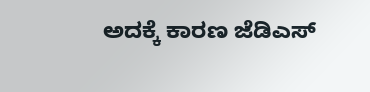ಅದಕ್ಕೆ ಕಾರಣ ಜೆಡಿಎಸ್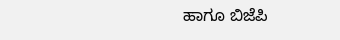ಹಾಗೂ ಬಿಜೆಪಿ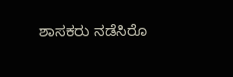ಶಾಸಕರು ನಡೆಸಿರೊ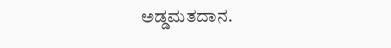ಅಡ್ಡಮತದಾನ.